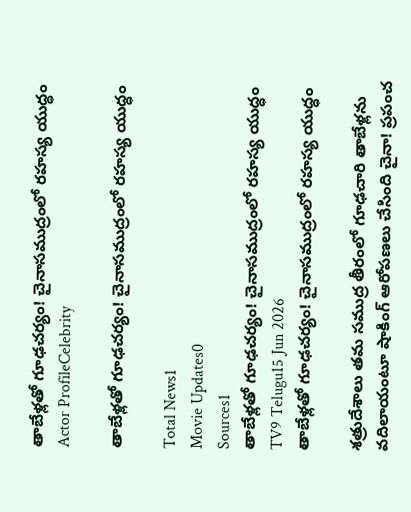తాబేళ్లతో గూఢచర్యం! చైనాసముద్రంలో రహస్య యుద్ధం
Actor ProfileCelebrity

తాబేళ్లతో గూఢచర్యం! చైనాసముద్రంలో రహస్య యుద్ధం

Total News1
Movie Updates0
Sources1
తాబేళ్లతో గూఢచర్యం! చైనాసముద్రంలో రహస్య యుద్ధం
TV9 Telugu15 Jun 2026
తాబేళ్లతో గూఢచర్యం! చైనాసముద్రంలో రహస్య యుద్ధం

శత్రుదేశాలు తమ సముద్ర తీరంలో గూఢచారి తాబేళ్లను వదిలాయంటూ షాకింగ్ ఆరోపణలు చేసింది చైనా! ప్రపంచ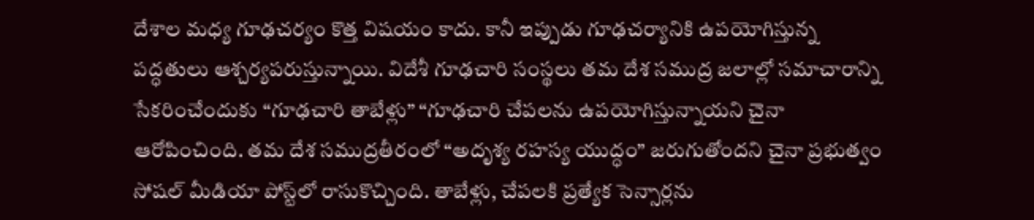దేశాల మధ్య గూఢచర్యం కొత్త విషయం కాదు. కానీ ఇప్పుడు గూఢచర్యానికి ఉపయోగిస్తున్న పద్ధతులు ఆశ్చర్యపరుస్తున్నాయి. విదేశీ గూఢచారి సంస్థలు తమ దేశ సముద్ర జలాల్లో సమాచారాన్ని సేకరించేందుకు “గూఢచారి తాబేళ్లు” “గూఢచారి చేపలను ఉపయోగిస్తున్నాయని చైనా ఆరోపించింది. తమ దేశ సముద్రతీరంలో “అదృశ్య రహస్య యుద్ధం” జరుగుతోందని చైనా ప్రభుత్వం సోషల్‌ మీడియా పోస్ట్‌లో రాసుకొచ్చింది. తాబేళ్లు, చేపలకి ప్రత్యేక సెన్సార్లను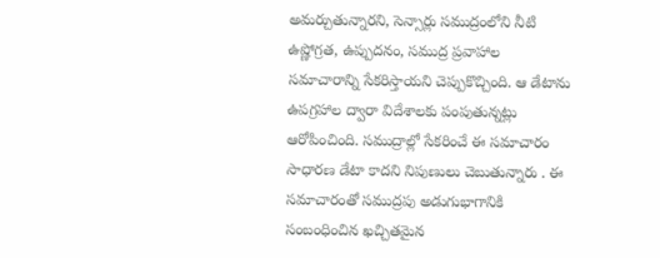అమర్చుతున్నారని, సెన్సార్లు సముద్రంలోని నీటి ఉష్ణోగ్రత, ఉప్పుదనం, సముద్ర ప్రవాహాల సమాచారాన్ని సేకరిస్తాయని చెప్పుకొచ్చింది. ఆ డేటాను ఉపగ్రహాల ద్వారా విదేశాలకు పంపుతున్నట్లు ఆరోపించింది. సముద్రాల్లో సేకరించే ఈ సమాచారం సాధారణ డేటా కాదని నిపుణులు చెబుతున్నారు . ఈ సమాచారంతో సముద్రపు అడుగుభాగానికి సంబంధించిన ఖచ్చితమైన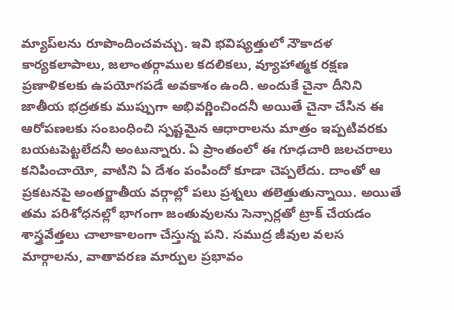మ్యాప్‌లను రూపొందించవచ్చు. ఇవి భవిష్యత్తులో నౌకాదళ కార్యకలాపాలు, జలాంతర్గాముల కదలికలు, వ్యూహాత్మక రక్షణ ప్రణాళికలకు ఉపయోగపడే అవకాశం ఉంది. అందుకే చైనా దీనిని జాతీయ భద్రతకు ముప్పుగా అభివర్ణించిందనీ అయితే చైనా చేసిన ఈ ఆరోపణలకు సంబంధించి స్పష్టమైన ఆధారాలను మాత్రం ఇప్పటివరకు బయటపెట్టలేదనీ అంటున్నారు. ఏ ప్రాంతంలో ఈ గూఢచారి జలచరాలు కనిపించాయో, వాటిని ఏ దేశం పంపిందో కూడా చెప్పలేదు. దాంతో ఆ ప్రకటనపై అంతర్జాతీయ వర్గాల్లో పలు ప్రశ్నలు తలెత్తుతున్నాయి. అయితే తమ పరిశోధనల్లో భాగంగా జంతువులను సెన్సార్లతో ట్రాక్ చేయడం శాస్త్రవేత్తలు చాలాకాలంగా చేస్తున్న పని. సముద్ర జీవుల వలస మార్గాలను, వాతావరణ మార్పుల ప్రభావం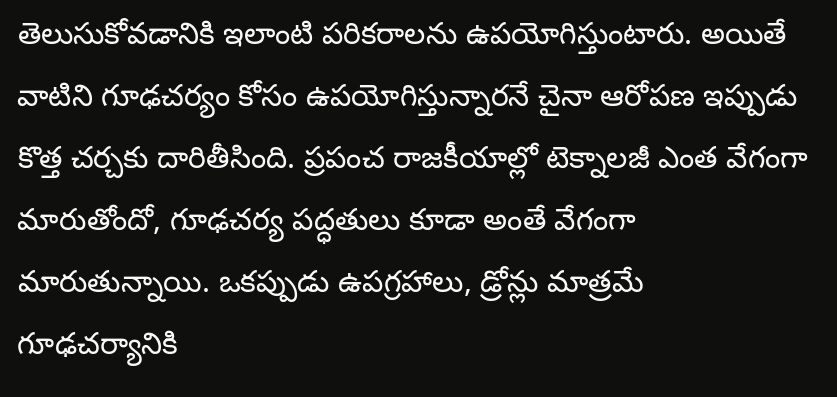తెలుసుకోవడానికి ఇలాంటి పరికరాలను ఉపయోగిస్తుంటారు. అయితే వాటిని గూఢచర్యం కోసం ఉపయోగిస్తున్నారనే చైనా ఆరోపణ ఇప్పుడు కొత్త చర్చకు దారితీసింది. ప్రపంచ రాజకీయాల్లో టెక్నాలజీ ఎంత వేగంగా మారుతోందో, గూఢచర్య పద్ధతులు కూడా అంతే వేగంగా మారుతున్నాయి. ఒకప్పుడు ఉపగ్రహాలు, డ్రోన్లు మాత్రమే గూఢచర్యానికి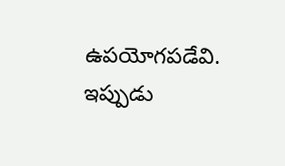ఉపయోగపడేవి. ఇప్పుడు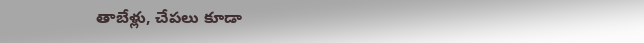తాబేళ్లు, చేపలు కూడా